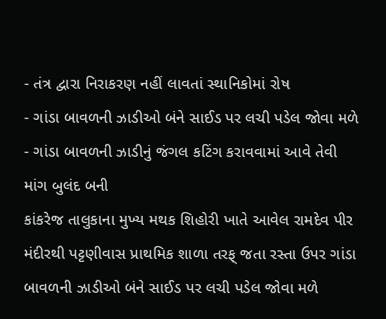- તંત્ર દ્વારા નિરાકરણ નહીં લાવતાં સ્થાનિકોમાં રોષ
- ગાંડા બાવળની ઝાડીઓ બંને સાઈડ પર લચી પડેલ જોવા મળે
- ગાંડા બાવળની ઝાડીનું જંગલ કટિંગ કરાવવામાં આવે તેવી માંગ બુલંદ બની
કાંકરેજ તાલુકાના મુખ્ય મથક શિહોરી ખાતે આવેલ રામદેવ પીર મંદીરથી પટ્ટણીવાસ પ્રાથમિક શાળા તરફ્ જતા રસ્તા ઉપર ગાંડા બાવળની ઝાડીઓ બંને સાઈડ પર લચી પડેલ જોવા મળે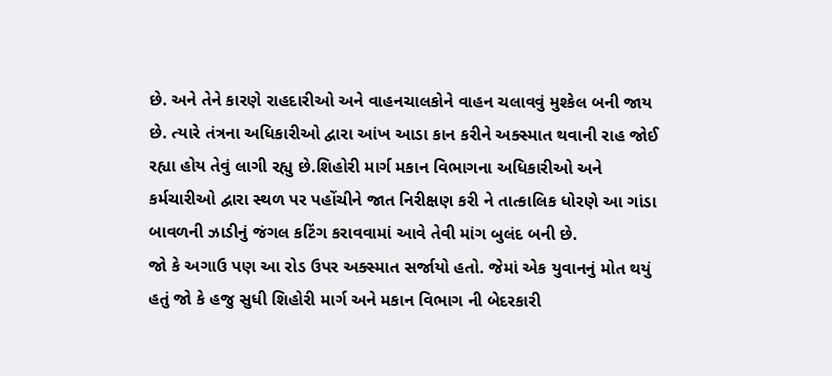છે. અને તેને કારણે રાહદારીઓ અને વાહનચાલકોને વાહન ચલાવવું મુશ્કેલ બની જાય છે. ત્યારે તંત્રના અધિકારીઓ દ્વારા આંખ આડા કાન કરીને અક્સ્માત થવાની રાહ જોઈ રહ્યા હોય તેવું લાગી રહ્યુ છે.શિહોરી માર્ગ મકાન વિભાગના અધિકારીઓ અને કર્મચારીઓ દ્વારા સ્થળ પર પહોંચીને જાત નિરીક્ષણ કરી ને તાત્કાલિક ધોરણે આ ગાંડા બાવળની ઝાડીનું જંગલ કટિંગ કરાવવામાં આવે તેવી માંગ બુલંદ બની છે.
જો કે અગાઉ પણ આ રોડ ઉપર અક્સ્માત સર્જાયો હતો. જેમાં એક યુવાનનું મોત થયું હતું જો કે હજુ સુધી શિહોરી માર્ગ અને મકાન વિભાગ ની બેદરકારી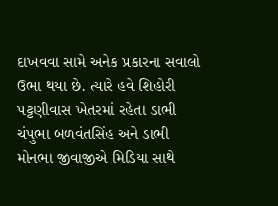દાખવવા સામે અનેક પ્રકારના સવાલો ઉભા થયા છે. ત્યારે હવે શિહોરી પટ્ટણીવાસ ખેતરમાં રહેતા ડાભી ચંપુભા બળવંતસિંહ અને ડાભી મોનભા જીવાજીએ મિડિયા સાથે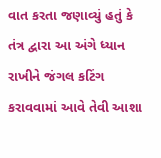વાત કરતા જણાવ્યું હતું કે તંત્ર દ્વારા આ અંગે ધ્યાન રાખીને જંગલ કટિંગ કરાવવામાં આવે તેવી આશા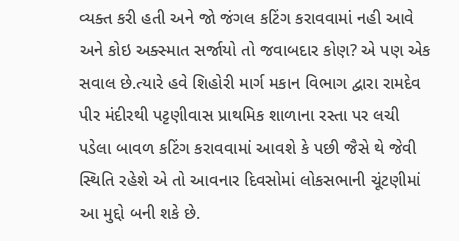વ્યક્ત કરી હતી અને જો જંગલ કટિંગ કરાવવામાં નહી આવે અને કોઇ અક્સ્માત સર્જાયો તો જવાબદાર કોણ? એ પણ એક સવાલ છે.ત્યારે હવે શિહોરી માર્ગ મકાન વિભાગ દ્વારા રામદેવ પીર મંદીરથી પટ્ટણીવાસ પ્રાથમિક શાળાના રસ્તા પર લચી પડેલા બાવળ કટિંગ કરાવવામાં આવશે કે પછી જૈસે થે જેવી સ્થિતિ રહેશે એ તો આવનાર દિવસોમાં લોકસભાની ચૂંટણીમાં આ મુદ્દો બની શકે છે.